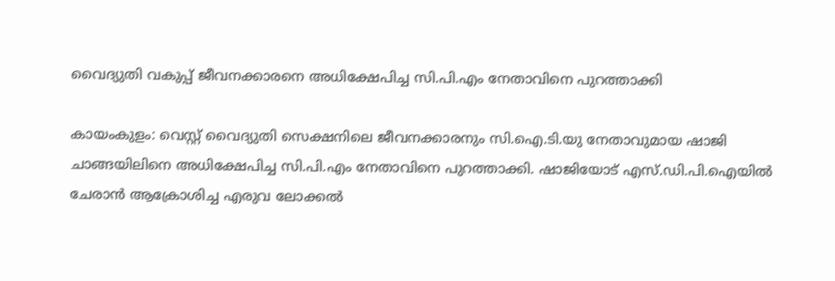വൈദ്യുതി വകുപ്പ് ജീവനക്കാരനെ അധിക്ഷേപിച്ച സി.പി.എം നേതാവിനെ പുറത്താക്കി

കായംകുളം: വെസ്റ്റ് വൈദ്യുതി സെക്ഷനിലെ ജീവനക്കാരനും സി.ഐ.ടി.യു നേതാവുമായ ഷാജി ചാങ്ങയിലിനെ അധിക്ഷേപിച്ച സി.പി.എം നേതാവിനെ പുറത്താക്കി. ഷാജിയോട് എസ്.ഡി.പി.ഐയിൽ ചേരാൻ ആക്രോശിച്ച എരുവ ലോക്കൽ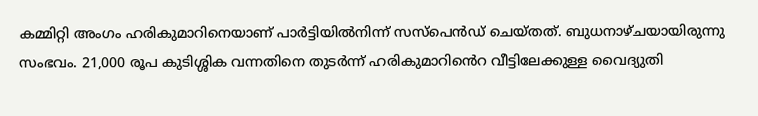കമ്മിറ്റി അംഗം ഹരികുമാറിനെയാണ് പാർട്ടിയിൽനിന്ന് സസ്പെൻഡ് ചെയ്തത്. ബുധനാഴ്ചയായിരുന്നു സംഭവം. 21,000 രൂപ കുടിശ്ശിക വന്നതിനെ തുടർന്ന് ഹരികുമാറി‍ൻെറ വീട്ടിലേക്കുള്ള വൈദ്യുതി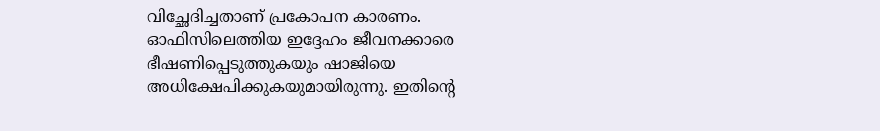വിച്ഛേദിച്ചതാണ് പ്രകോപന കാരണം. ഓഫിസിലെത്തിയ ഇദ്ദേഹം ജീവനക്കാരെ ഭീഷണിപ്പെടുത്തുകയും ഷാജിയെ അധിക്ഷേപിക്കുകയുമായിരുന്നു. ഇതിന്റെ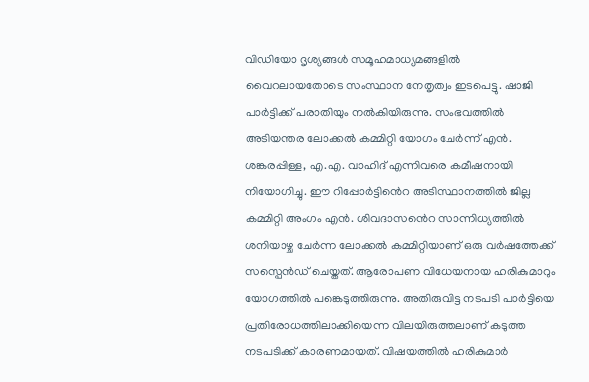വിഡിയോ ദൃശ്യങ്ങൾ സമൂഹമാധ്യമങ്ങളിൽ വൈറലായതോടെ സംസ്ഥാന നേതൃത്വം ഇടപെട്ടു. ഷാജി പാർട്ടിക്ക് പരാതിയും നൽകിയിരുന്നു. സംഭവത്തിൽ അടിയന്തര ലോക്കൽ കമ്മിറ്റി യോഗം ചേർന്ന് എൻ. ശങ്കരപ്പിള്ള, എ.എ. വാഹിദ് എന്നിവരെ കമീഷനായി നിയോഗിച്ചു. ഈ റിപ്പോർട്ടി‍ൻെറ അടിസ്ഥാനത്തിൽ ജില്ല കമ്മിറ്റി അംഗം എൻ. ശിവദാസ‍ൻെറ സാന്നിധ്യത്തിൽ ശനിയാഴ്ച ചേർന്ന ലോക്കൽ കമ്മിറ്റിയാണ് ഒരു വർഷത്തേക്ക് സസ്പെൻഡ് ചെയ്തത്. ആരോപണ വിധേയനായ ഹരികുമാറും യോഗത്തിൽ പങ്കെടുത്തിരുന്നു. അതിരുവിട്ട നടപടി പാർട്ടിയെ പ്രതിരോധത്തിലാക്കിയെന്ന വിലയിരുത്തലാണ് കടുത്ത നടപടിക്ക് കാരണമായത്. വിഷയത്തിൽ ഹരികുമാർ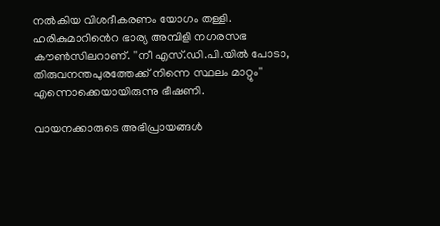നൽകിയ വിശദീകരണം യോഗം തള്ളി. ഹരികുമാറി‍ൻെറ ഭാര്യ അമ്പിളി നഗരസഭ കൗൺസിലറാണ്. ''നീ എസ്.ഡി.പി.യിൽ പോടാ, തിരുവനന്തപുരത്തേക്ക് നിന്നെ സ്ഥലം മാറ്റും'' എന്നൊക്കെയായിരുന്നു ഭീഷണി.

വായനക്കാരുടെ അഭിപ്രായങ്ങള്‍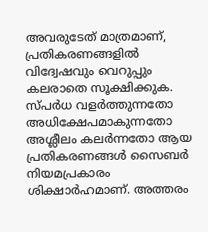അവരുടേത് മാത്രമാണ്, പ്രതികരണങ്ങളിൽ വിദ്വേഷവും വെറുപ്പും കലരാതെ സൂക്ഷിക്കുക. സ്പർധ വളർത്തുന്നതോ അധിക്ഷേപമാകുന്നതോ അശ്ലീലം കലർന്നതോ ആയ പ്രതികരണങ്ങൾ സൈബർ നിയമപ്രകാരം ശിക്ഷാർഹമാണ്. അത്തരം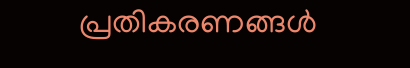പ്രതികരണങ്ങൾ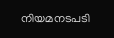നിയമനടപടി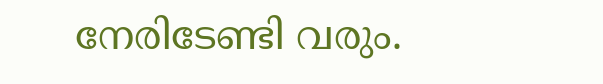നേരിടേണ്ടി വരും.